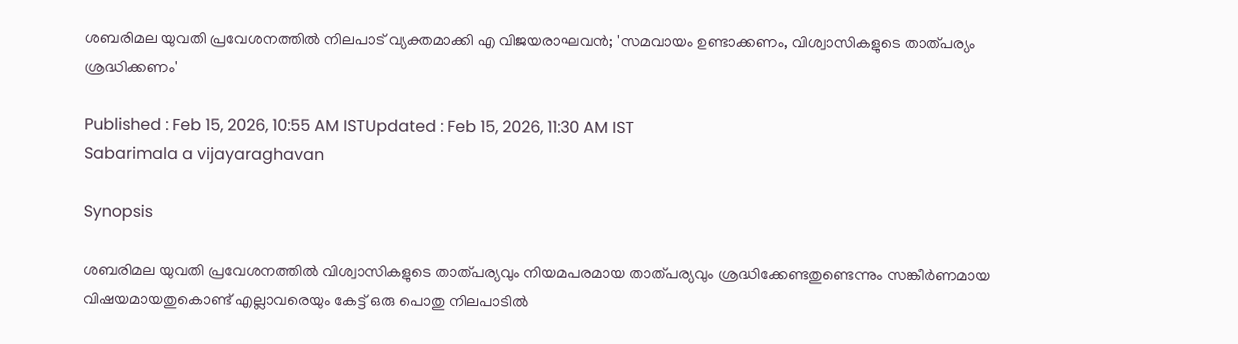ശബരിമല യുവതി പ്രവേശനത്തിൽ നിലപാട് വ്യക്തമാക്കി എ വിജയരാഘവൻ; 'സമവായം ഉണ്ടാക്കണം, വിശ്വാസികളുടെ താത്പര്യം ശ്രദ്ധിക്കണം'

Published : Feb 15, 2026, 10:55 AM ISTUpdated : Feb 15, 2026, 11:30 AM IST
Sabarimala a vijayaraghavan

Synopsis

ശബരിമല യുവതി പ്രവേശനത്തിൽ വിശ്വാസികളുടെ താത്പര്യവും നിയമപരമായ താത്പര്യവും ശ്രദ്ധിക്കേണ്ടതുണ്ടെന്നും സങ്കീർണമായ വിഷയമായതുകൊണ്ട് എല്ലാവരെയും കേട്ട് ഒരു പൊതു നിലപാടിൽ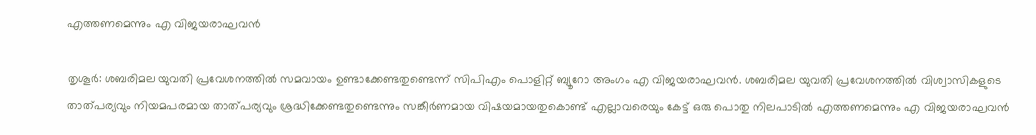എത്തണമെന്നും എ വിജയരാഘവൻ

തൃശൂര്‍: ശബരിമല യുവതി പ്രവേശനത്തിൽ സമവായം ഉണ്ടാക്കേണ്ടതുണ്ടെന്ന് സിപിഎം പൊളിറ്റ് ബ്യൂറോ അംഗം എ വിജയരാഘവൻ. ശബരിമല യുവതി പ്രവേശനത്തിൽ വിശ്വാസികളുടെ താത്പര്യവും നിയമപരമായ താത്പര്യവും ശ്രദ്ധിക്കേണ്ടതുണ്ടെന്നും സങ്കീർണമായ വിഷയമായതുകൊണ്ട് എല്ലാവരെയും കേട്ട് ഒരു പൊതു നിലപാടിൽ എത്തണമെന്നും എ വിജയരാഘവൻ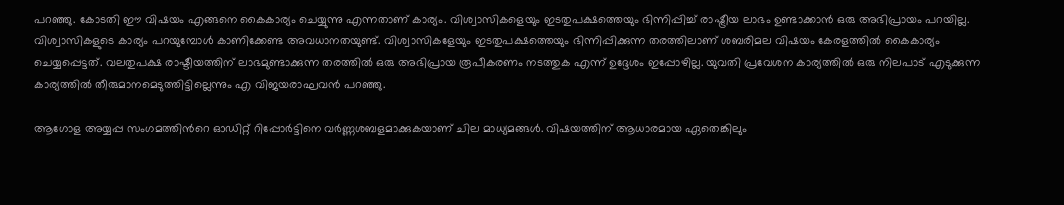പറഞ്ഞു. കോടതി ഈ വിഷയം എങ്ങനെ കൈകാര്യം ചെയ്യുന്നു എന്നതാണ് കാര്യം. വിശ്വാസികളെയും ഇടതുപക്ഷത്തെയും ഭിന്നിപ്പിച്ച് രാഷ്ട്രീയ ലാഭം ഉണ്ടാക്കാൻ ഒരു അഭിപ്രായം പറയില്ല. വിശ്വാസികളുടെ കാര്യം പറയുമ്പോൾ കാണിക്കേണ്ട അവധാനതയുണ്ട്. വിശ്വാസികളേയും ഇടതുപക്ഷത്തെയും ഭിന്നിപ്പിക്കുന്ന തരത്തിലാണ് ശബരിമല വിഷയം കേരളത്തിൽ കൈകാര്യം ചെയ്യപ്പെട്ടത്. വലതുപക്ഷ രാഷ്ടീയത്തിന് ലാഭമുണ്ടാക്കുന്ന തരത്തിൽ ഒരു അഭിപ്രായ രൂപീകരണം നടത്തുക എന്ന് ഉദ്ദേശം ഇപ്പോഴില്ല. യുവതി പ്രവേശന കാര്യത്തിൽ ഒരു നിലപാട് എടുക്കുന്ന കാര്യത്തിൽ തീരുമാനമെടുത്തിട്ടില്ലെന്നും എ വിജയരാഘവൻ പറഞ്ഞു.

ആഗോള അയ്യപ്പ സംഗമത്തിന്‍റെ ഓഡിറ്റ് റിപ്പോർട്ടിനെ വർണ്ണശബളമാക്കുകയാണ് ചില മാധ്യമങ്ങൾ. വിഷയത്തിന് ആധാരമായ ഏതെങ്കിലും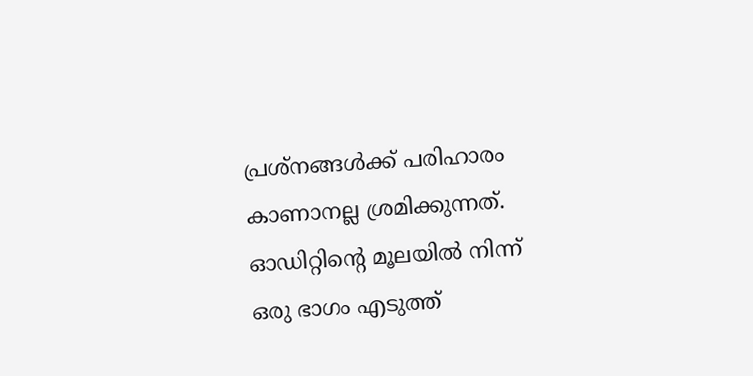പ്രശ്നങ്ങൾക്ക് പരിഹാരം കാണാനല്ല ശ്രമിക്കുന്നത്. ഓഡിറ്റിന്‍റെ മൂലയിൽ നിന്ന് ഒരു ഭാഗം എടുത്ത്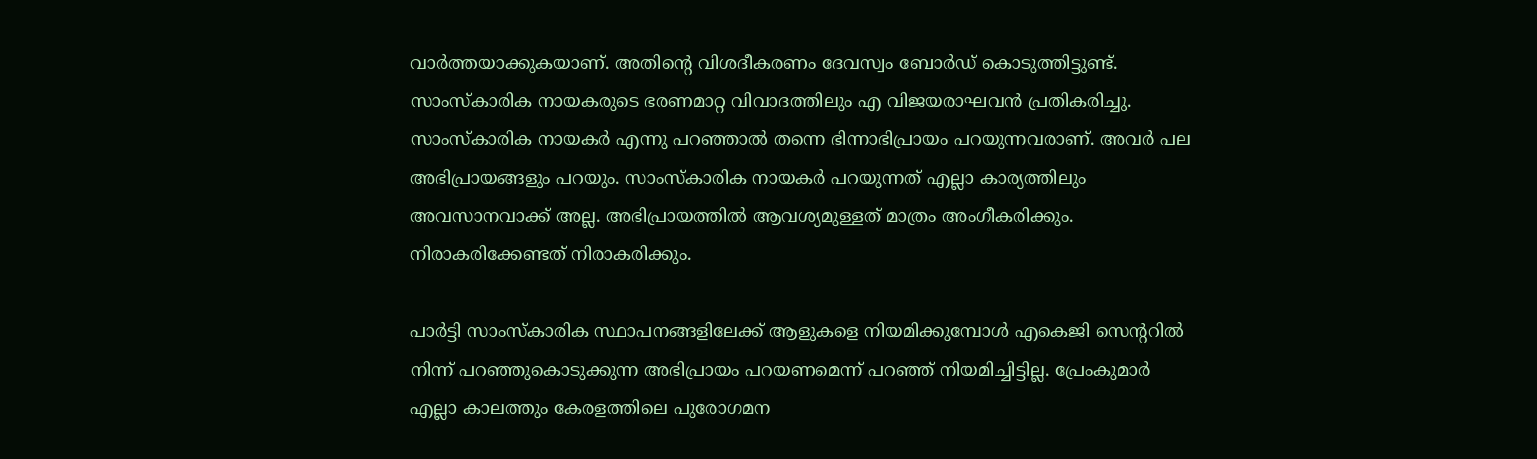വാർത്തയാക്കുകയാണ്. അതിന്‍റെ വിശദീകരണം ദേവസ്വം ബോർഡ് കൊടുത്തിട്ടുണ്ട്. സാംസ്കാരിക നായകരുടെ ഭരണമാറ്റ വിവാദത്തിലും എ വിജയരാഘവൻ പ്രതികരിച്ചു. സാംസ്കാരിക നായകർ എന്നു പറഞ്ഞാൽ തന്നെ ഭിന്നാഭിപ്രായം പറയുന്നവരാണ്. അവർ പല അഭിപ്രായങ്ങളും പറയും. സാംസ്കാരിക നായകർ പറയുന്നത് എല്ലാ കാര്യത്തിലും അവസാനവാക്ക് അല്ല. അഭിപ്രായത്തിൽ ആവശ്യമുള്ളത് മാത്രം അംഗീകരിക്കും. നിരാകരിക്കേണ്ടത് നിരാകരിക്കും.

പാർട്ടി സാംസ്കാരിക സ്ഥാപനങ്ങളിലേക്ക് ആളുകളെ നിയമിക്കുമ്പോൾ എകെജി സെന്‍ററിൽ നിന്ന് പറഞ്ഞുകൊടുക്കുന്ന അഭിപ്രായം പറയണമെന്ന് പറഞ്ഞ് നിയമിച്ചിട്ടില്ല. പ്രേംകുമാർ എല്ലാ കാലത്തും കേരളത്തിലെ പുരോഗമന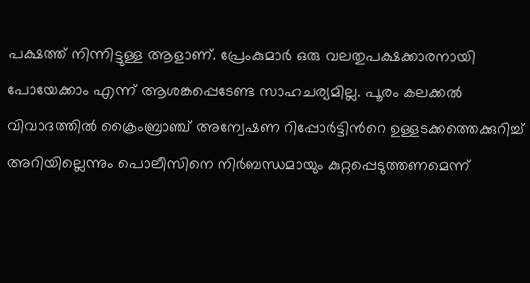പക്ഷത്ത് നിന്നിട്ടുള്ള ആളാണ്. പ്രേംകുമാർ ഒരു വലതുപക്ഷക്കാരനായി പോയേക്കാം എന്ന് ആശങ്കപ്പെടേണ്ട സാഹചര്യമില്ല. പൂരം കലക്കൽ വിവാദത്തിൽ ക്രൈംബ്രാഞ്ച് അന്വേഷണ റിപ്പോര്‍ട്ടിന്‍റെ ഉള്ളടക്കത്തെക്കുറിച്ച് അറിയില്ലെന്നും പൊലീസിനെ നിർബന്ധമായും കുറ്റപ്പെടുത്തണമെന്ന്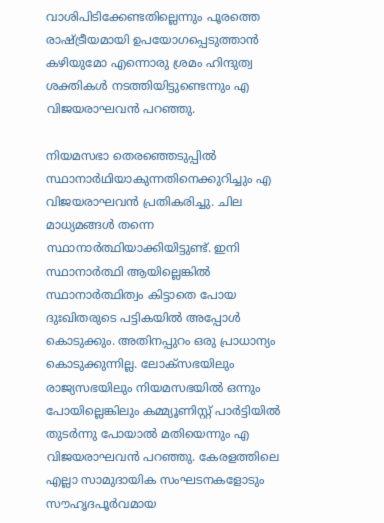വാശിപിടിക്കേണ്ടതില്ലെന്നും പൂരത്തെ രാഷ്ട്രീയമായി ഉപയോഗപ്പെടുത്താൻ കഴിയുമോ എന്നൊരു ശ്രമം ഹിന്ദുത്വ ശക്തികൾ നടത്തിയിട്ടുണ്ടെന്നും എ വിജയരാഘവൻ പറഞ്ഞു.

നിയമസഭാ തെരഞ്ഞെടുപ്പിൽ സ്ഥാനാര്‍ഥിയാകുന്നതിനെക്കുറിച്ചും എ വിജയരാഘവൻ പ്രതികരിച്ചു. ചില മാധ്യമങ്ങൾ തന്നെ സ്ഥാനാർത്ഥിയാക്കിയിട്ടുണ്ട്. ഇനി സ്ഥാനാർത്ഥി ആയില്ലെങ്കിൽ സ്ഥാനാർത്ഥിത്വം കിട്ടാതെ പോയ ദുഃഖിതരുടെ പട്ടികയിൽ അപ്പോൾ കൊടുക്കും. അതിനപ്പുറം ഒരു പ്രാധാന്യം കൊടുക്കുന്നില്ല. ലോക്സഭയിലും രാജ്യസഭയിലും നിയമസഭയിൽ ഒന്നും പോയില്ലെങ്കിലും കമ്മ്യൂണിസ്റ്റ് പാർട്ടിയിൽ തുടർന്നു പോയാൽ മതിയെന്നും എ വിജയരാഘവൻ പറഞ്ഞു. കേരളത്തിലെ എല്ലാ സാമുദായിക സംഘടനകളോടും സൗഹൃദപൂർവമായ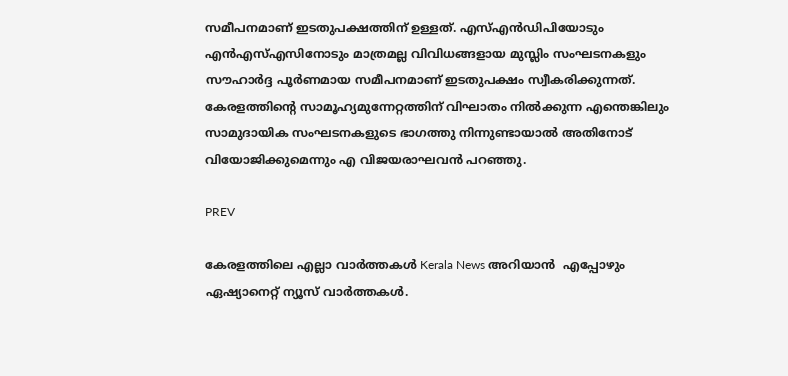സമീപനമാണ് ഇടതുപക്ഷത്തിന് ഉള്ളത്. എസ്എൻഡിപിയോടും എൻഎസ്എസിനോടും മാത്രമല്ല വിവിധങ്ങളായ മുസ്ലിം സംഘടനകളും സൗഹാർദ്ദ പൂർണമായ സമീപനമാണ് ഇടതുപക്ഷം സ്വീകരിക്കുന്നത്. കേരളത്തിന്‍റെ സാമൂഹ്യമുന്നേറ്റത്തിന് വിഘാതം നിൽക്കുന്ന എന്തെങ്കിലും സാമുദായിക സംഘടനകളുടെ ഭാഗത്തു നിന്നുണ്ടായാൽ അതിനോട് വിയോജിക്കുമെന്നും എ വിജയരാഘവൻ പറഞ്ഞു.

PREV

കേരളത്തിലെ എല്ലാ വാർത്തകൾ Kerala News അറിയാൻ  എപ്പോഴും ഏഷ്യാനെറ്റ് ന്യൂസ് വാർത്തകൾ.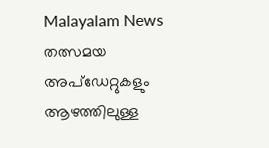Malayalam News   തത്സമയ അപ്‌ഡേറ്റുകളും ആഴത്തിലുള്ള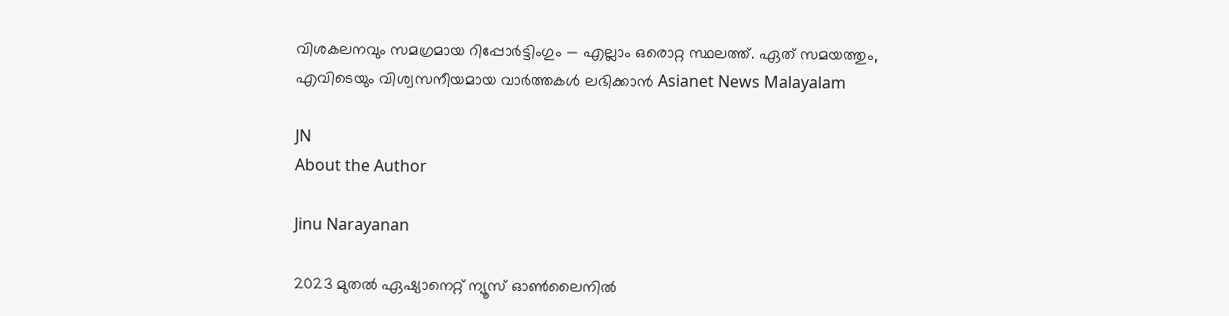വിശകലനവും സമഗ്രമായ റിപ്പോർട്ടിംഗും — എല്ലാം ഒരൊറ്റ സ്ഥലത്ത്. ഏത് സമയത്തും, എവിടെയും വിശ്വസനീയമായ വാർത്തകൾ ലഭിക്കാൻ Asianet News Malayalam

JN
About the Author

Jinu Narayanan

2023 മുതൽ ഏഷ്യാനെറ്റ് ന്യൂസ് ഓണ്‍ലൈനിൽ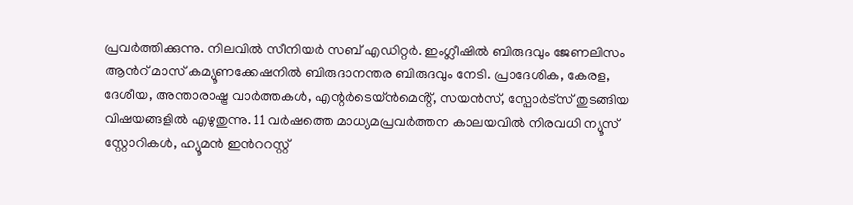പ്രവര്‍ത്തിക്കുന്നു. നിലവിൽ സീനിയര്‍ സബ് എഡിറ്റര്‍. ഇംഗ്ലീഷിൽ ബിരുദവും ജേണലിസം ആന്‍റ് മാസ് കമ്യൂണക്കേഷനിൽ ബിരുദാനന്തര ബിരുദവും നേടി. പ്രാദേശിക, കേരള, ദേശീയ, അന്താരാഷ്ട്ര വാര്‍ത്തകള്‍, എന്റർടെയ്ൻമെൻ്റ്, സയൻസ്, സ്പോര്‍ട്സ് തുടങ്ങിയ വിഷയങ്ങളിൽ എഴുതുന്നു. 11 വര്‍ഷത്തെ മാധ്യമപ്രവര്‍ത്തന കാലയവിൽ നിരവധി ന്യൂസ് സ്റ്റോറികള്‍, ഹ്യൂമൻ ഇന്‍ററസ്റ്റ്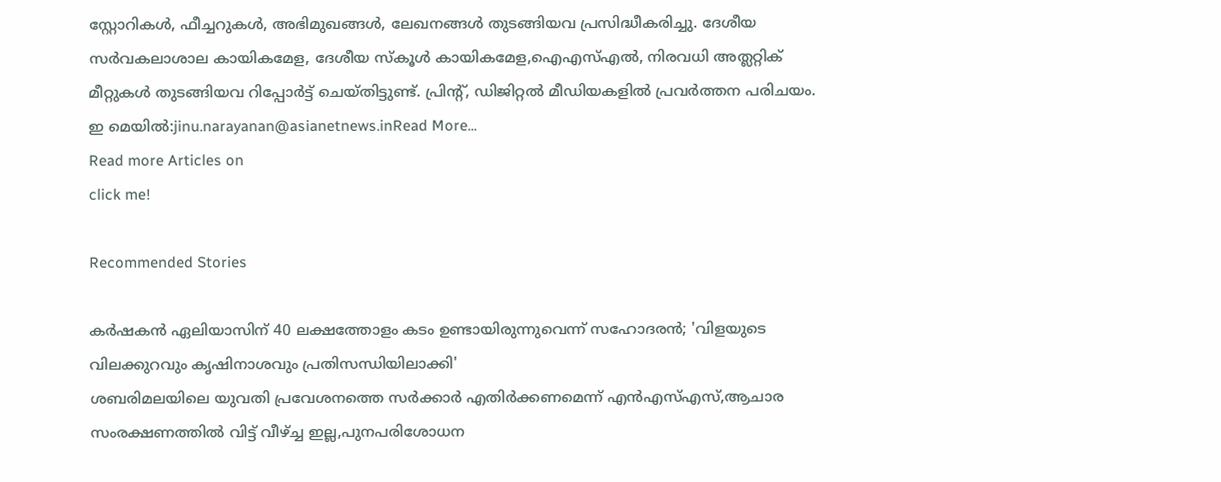സ്റ്റോറികള്‍, ഫീച്ചറുകള്‍, അഭിമുഖങ്ങള്‍, ലേഖനങ്ങള്‍ തുടങ്ങിയവ പ്രസിദ്ധീകരിച്ചു. ദേശീയ സര്‍വകലാശാല കായികമേള, ദേശീയ സ്കൂള്‍ കായികമേള,ഐഎസ്എൽ, നിരവധി അത്ലറ്റിക് മീറ്റുകള്‍ തുടങ്ങിയവ റിപ്പോര്‍ട്ട് ചെയ്തിട്ടുണ്ട്. പ്രിന്‍റ്, ഡിജിറ്റൽ മീഡിയകളിൽ പ്രവര്‍ത്തന പരിചയം. ഇ മെയിൽ:jinu.narayanan@asianetnews.inRead More...
Read more Articles on
click me!

Recommended Stories

കർഷകൻ ഏലിയാസിന് 40 ലക്ഷത്തോളം കടം ഉണ്ടായിരുന്നുവെന്ന് സഹോദരൻ; 'വിളയുടെ വിലക്കുറവും കൃഷിനാശവും പ്രതിസന്ധിയിലാക്കി'
ശബരിമലയിലെ യുവതി പ്രവേശനത്തെ സർക്കാർ എതിർക്കണമെന്ന് എന്‍എസ്എസ്,ആചാര സംരക്ഷണത്തിൽ വിട്ട് വീഴ്ച്ച ഇല്ല,പുനപരിശോധന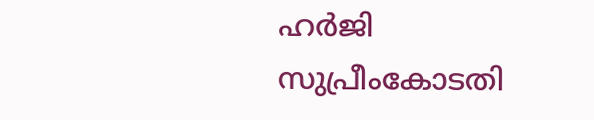ഹര്‍ജി സുപ്രീംകോടതി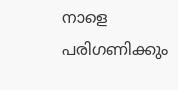നാളെ പരിഗണിക്കും